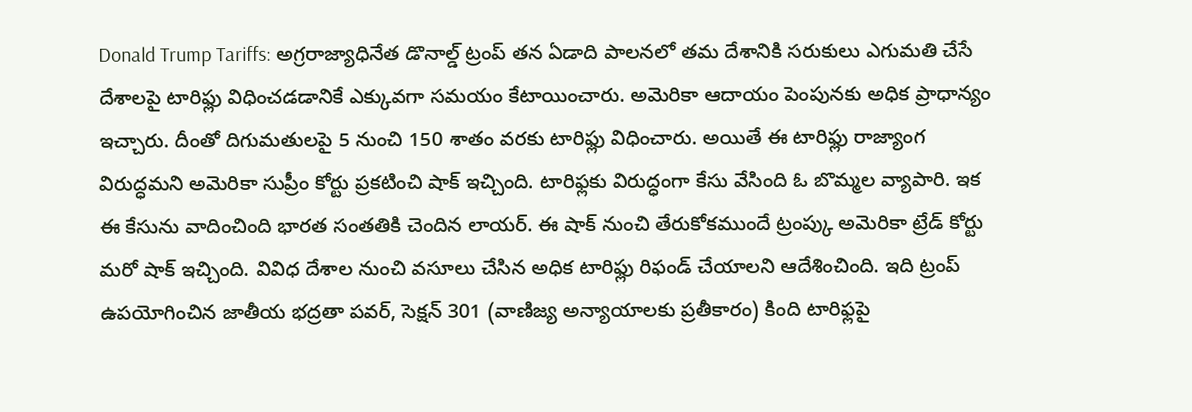Donald Trump Tariffs: అగ్రరాజ్యాధినేత డొనాల్డ్ ట్రంప్ తన ఏడాది పాలనలో తమ దేశానికి సరుకులు ఎగుమతి చేసే దేశాలపై టారిఫ్లు విధించడడానికే ఎక్కువగా సమయం కేటాయించారు. అమెరికా ఆదాయం పెంపునకు అధిక ప్రాధాన్యం ఇచ్చారు. దీంతో దిగుమతులపై 5 నుంచి 150 శాతం వరకు టారిఫ్లు విధించారు. అయితే ఈ టారిఫ్లు రాజ్యాంగ విరుద్ధమని అమెరికా సుప్రీం కోర్టు ప్రకటించి షాక్ ఇచ్చింది. టారిఫ్లకు విరుద్ధంగా కేసు వేసింది ఓ బొమ్మల వ్యాపారి. ఇక ఈ కేసును వాదించింది భారత సంతతికి చెందిన లాయర్. ఈ షాక్ నుంచి తేరుకోకముందే ట్రంప్కు అమెరికా ట్రేడ్ కోర్టు మరో షాక్ ఇచ్చింది. వివిధ దేశాల నుంచి వసూలు చేసిన అధిక టారిఫ్లు రిఫండ్ చేయాలని ఆదేశించింది. ఇది ట్రంప్ ఉపయోగించిన జాతీయ భద్రతా పవర్, సెక్షన్ 301 (వాణిజ్య అన్యాయాలకు ప్రతీకారం) కింది టారిఫ్లపై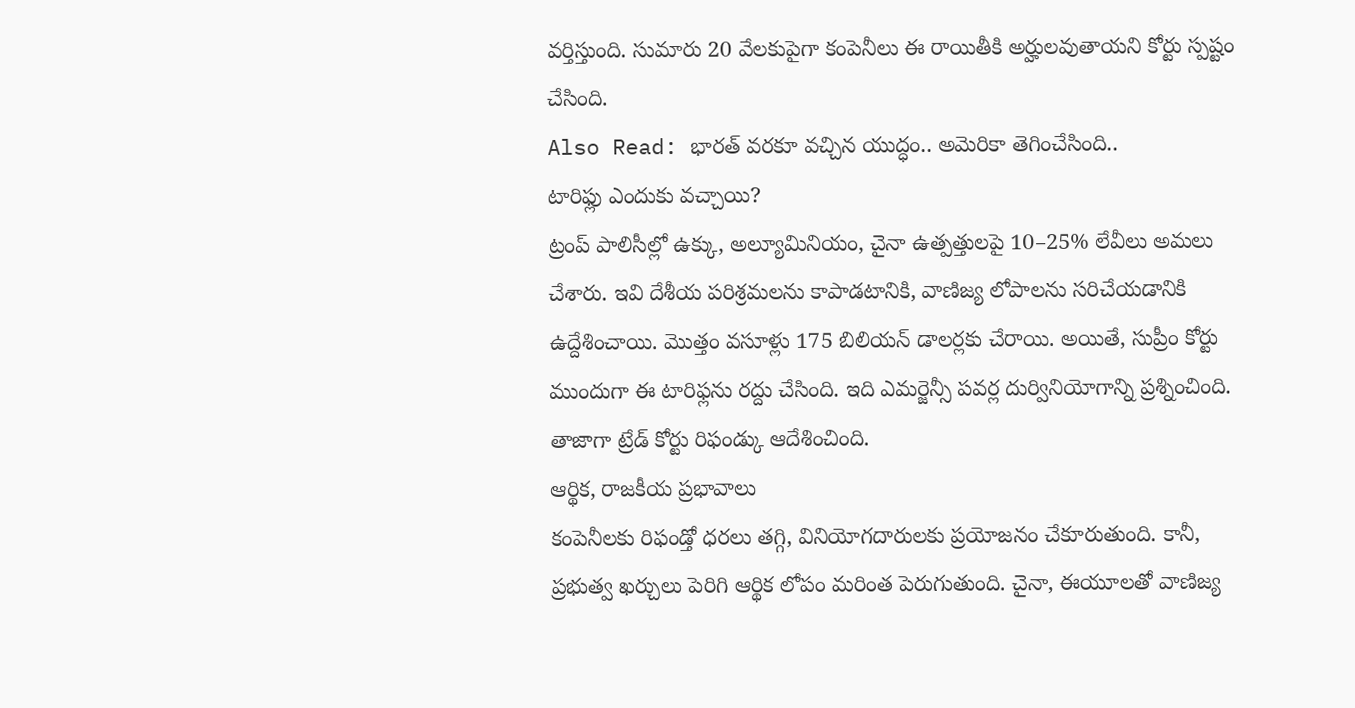వర్తిస్తుంది. సుమారు 20 వేలకుపైగా కంపెనీలు ఈ రాయితీకి అర్హులవుతాయని కోర్టు స్పష్టం చేసింది.
Also Read: భారత్ వరకూ వచ్చిన యుద్ధం.. అమెరికా తెగించేసింది..
టారిఫ్లు ఎందుకు వచ్చాయి?
ట్రంప్ పాలిసీల్లో ఉక్కు, అల్యూమినియం, చైనా ఉత్పత్తులపై 10–25% లేవీలు అమలు చేశారు. ఇవి దేశీయ పరిశ్రమలను కాపాడటానికి, వాణిజ్య లోపాలను సరిచేయడానికి ఉద్దేశించాయి. మొత్తం వసూళ్లు 175 బిలియన్ డాలర్లకు చేరాయి. అయితే, సుప్రీం కోర్టు ముందుగా ఈ టారిఫ్లను రద్దు చేసింది. ఇది ఎమర్జెన్సీ పవర్ల దుర్వినియోగాన్ని ప్రశ్నించింది. తాజాగా ట్రేడ్ కోర్టు రిఫండ్కు ఆదేశించింది.
ఆర్థిక, రాజకీయ ప్రభావాలు
కంపెనీలకు రిఫండ్తో ధరలు తగ్గి, వినియోగదారులకు ప్రయోజనం చేకూరుతుంది. కానీ, ప్రభుత్వ ఖర్చులు పెరిగి ఆర్థిక లోపం మరింత పెరుగుతుంది. చైనా, ఈయూలతో వాణిజ్య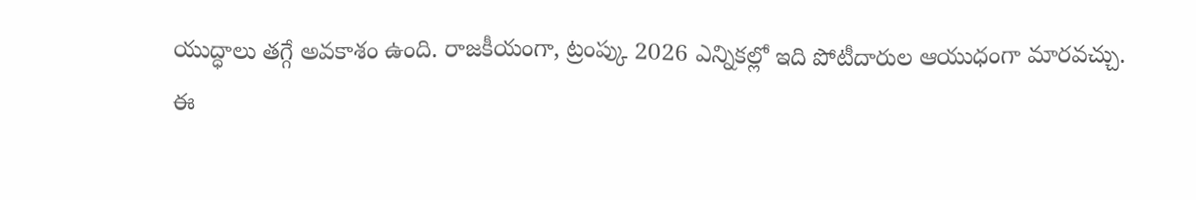యుద్ధాలు తగ్గే అవకాశం ఉంది. రాజకీయంగా, ట్రంప్కు 2026 ఎన్నికల్లో ఇది పోటీదారుల ఆయుధంగా మారవచ్చు.
ఈ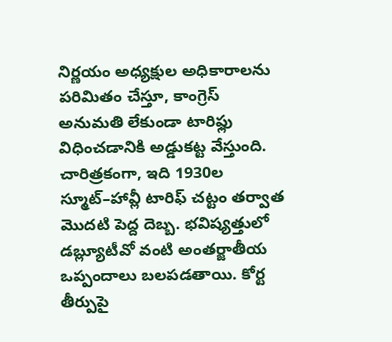నిర్ణయం అధ్యక్షుల అధికారాలను పరిమితం చేస్తూ, కాంగ్రెస్ అనుమతి లేకుండా టారిఫ్లు విధించడానికి అడ్డుకట్ట వేస్తుంది. చారిత్రకంగా, ఇది 1930ల స్మూట్–హావ్లీ టారిఫ్ చట్టం తర్వాత మొదటి పెద్ద దెబ్బ. భవిష్యత్తులో డబ్ల్యూటీవో వంటి అంతర్జాతీయ ఒప్పందాలు బలపడతాయి. కోర్ట తీర్పుపై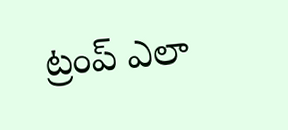ట్రంప్ ఎలా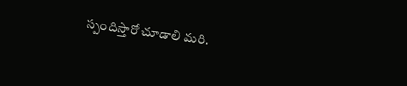స్పందిస్తారో చూడాలి మరి.